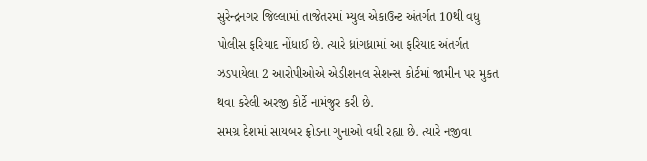સુરેન્દ્રનગર જિલ્લામાં તાજેતરમાં મ્યુલ એકાઉન્ટ અંતર્ગત 10થી વધુ પોલીસ ફરિયાદ નોંધાઈ છે. ત્યારે ધ્રાંગધ્રામાં આ ફરિયાદ અંતર્ગત ઝડપાયેલા 2 આરોપીઓએ એડીશનલ સેશન્સ કોર્ટમાં જામીન પર મુકત થવા કરેલી અરજી કોર્ટે નામંજુર કરી છે.
સમગ્ર દેશમાં સાયબર ફ્રોડના ગુનાઓ વધી રહ્યા છે. ત્યારે નજીવા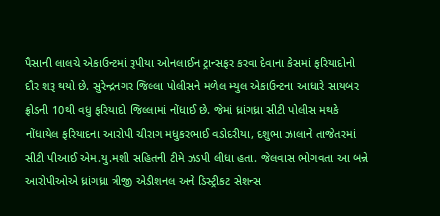પૈસાની લાલચે એકાઉન્ટમાં રૂપીયા ઓનલાઈન ટ્રાન્સફર કરવા દેવાના કેસમાં ફરિયાદોનો દૌર શરૂ થયો છે. સુરેન્દ્રનગર જિલ્લા પોલીસને મળેલ મ્યુલ એકાઉન્ટના આધારે સાયબર ફ્રોડની 10થી વધુ ફરિયાદો જિલ્લામાં નોંધાઈ છે. જેમાં ધ્રાંગધ્રા સીટી પોલીસ મથકે નોંધાયેલ ફરિયાદના આરોપી ચીરાગ મધુકરભાઈ વડોદરીયા, દશુભા ઝાલાને તાજેતરમાં સીટી પીઆઈ એમ.યુ.મશી સહિતની ટીમે ઝડપી લીધા હતા. જેલવાસ ભોગવતા આ બન્ને આરોપીઓએ ધ્રાંગધ્રા ત્રીજી એડીશનલ અને ડિસ્ટ્રીકટ સેશન્સ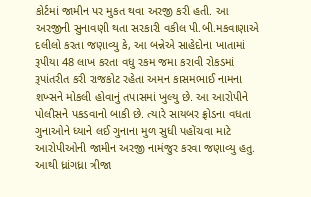કોર્ટમાં જામીન પર મુકત થવા અરજી કરી હતી. આ અરજીની સુનાવણી થતા સરકારી વકીલ પી.બી.મકવાણાએ દલીલો કરતા જણાવ્યુ કે, આ બન્નેએ સાહેદોના ખાતામાં રૂપીયા 48 લાખ કરતા વધુ રકમ જમા કરાવી રોકડમાં રૂપાંતરીત કરી રાજકોટ રહેતા અમન કાસમભાઈ નામના શખ્સને મોકલી હોવાનું તપાસમાં ખુલ્યુ છે. આ આરોપીને પોલીસને પકડવાનો બાકી છે. ત્યારે સાયબર ફ્રોડના વધતા ગુનાઓને ધ્યાને લઈ ગુનાના મુળ સુધી પહોંચવા માટે આરોપીઓની જામીન અરજી નામંજુર કરવા જણાવ્યુ હતુ. આથી ધ્રાંગધ્રા ત્રીજા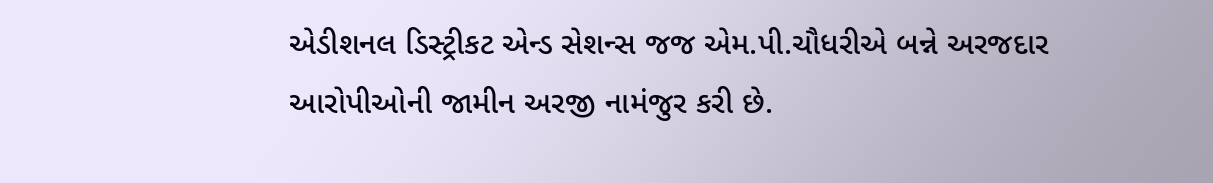એડીશનલ ડિસ્ટ્રીકટ એન્ડ સેશન્સ જજ એમ.પી.ચૌધરીએ બન્ને અરજદાર આરોપીઓની જામીન અરજી નામંજુર કરી છે.